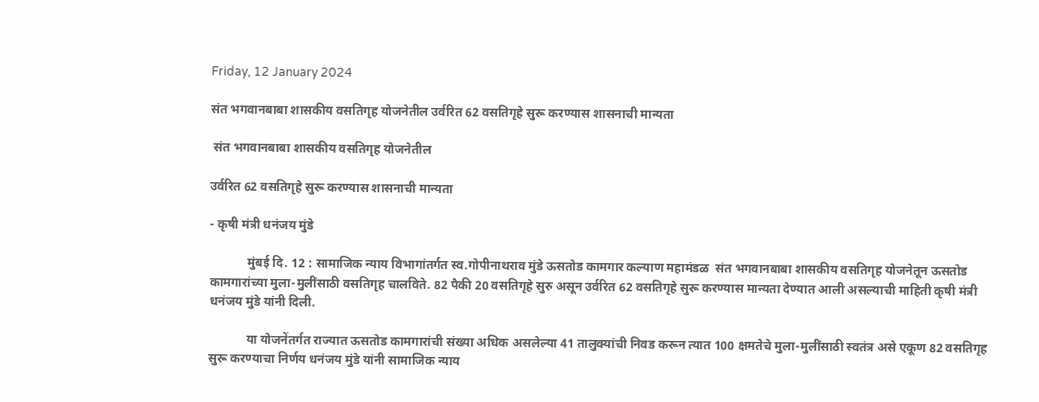Friday, 12 January 2024

संत भगवानबाबा शासकीय वसतिगृह योजनेतील उर्वरित 62 वसतिगृहे सुरू करण्यास शासनाची मान्यता

 संत भगवानबाबा शासकीय वसतिगृह योजनेतील

उर्वरित 62 वसतिगृहे सुरू करण्यास शासनाची मान्यता

- कृषी मंत्री धनंजय मुंडे

            मुंबई दि. 12 : सामाजिक न्याय विभागांतर्गत स्व.गोपीनाथराव मुंडे ऊसतोड कामगार कल्याण महामंडळ  संत भगवानबाबा शासकीय वसतिगृह योजनेतून ऊसतोड कामगारांच्या मुला-मुलींसाठी वसतिगृह चालविते. 82 पैकी 20 वसतिगृहे सुरु असून उर्वरित 62 वसतिगृहे सुरू करण्यास मान्यता देण्यात आली असल्याची माहिती कृषी मंत्री धनंजय मुंडे यांनी दिली.

            या योजनेंतर्गत राज्यात ऊसतोड कामगारांची संख्या अधिक असलेल्या 41 तालुक्यांची निवड करून त्यात 100 क्षमतेचे मुला-मुलींसाठी स्वतंत्र असे एकूण 82 वसतिगृह सुरू करण्याचा निर्णय धनंजय मुंडे यांनी सामाजिक न्याय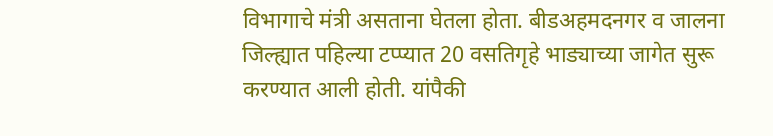विभागाचे मंत्री असताना घेतला होता. बीडअहमदनगर व जालना जिल्ह्यात पहिल्या टप्प्यात 20 वसतिगृहे भाड्याच्या जागेत सुरू करण्यात आली होती. यांपैकी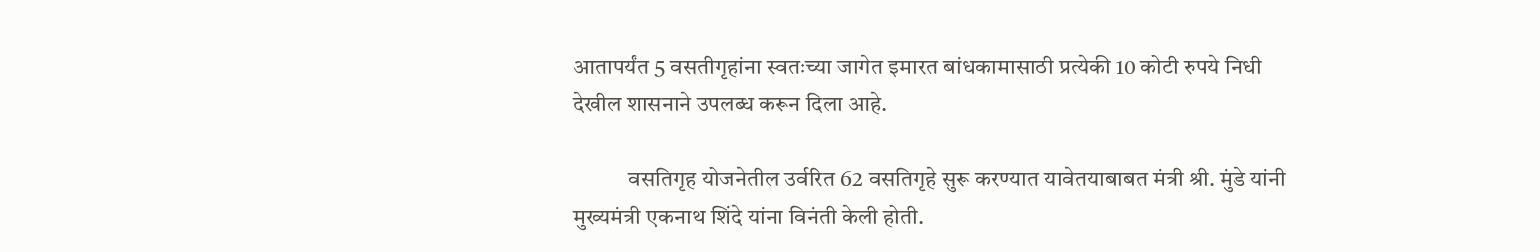आतापर्यंत 5 वसतीगृहांना स्वतःच्या जागेत इमारत बांधकामासाठी प्रत्येकी 10 कोटी रुपये निधी देखील शासनाने उपलब्ध करून दिला आहे.

            वसतिगृह योजनेतील उर्वरित 62 वसतिगृहे सुरू करण्यात यावेतयाबाबत मंत्री श्री. मुंडे यांनी मुख्यमंत्री एकनाथ शिंदे यांना विनंती केली होती.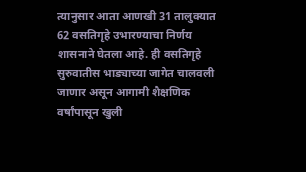त्यानुसार आता आणखी 31 तालुक्यात 62 वसतिगृहे उभारण्याचा निर्णय शासनाने घेतला आहे. ही वसतिगृहे सुरुवातीस भाड्याच्या जागेत चालवली जाणार असून आगामी शैक्षणिक वर्षांपासून खुली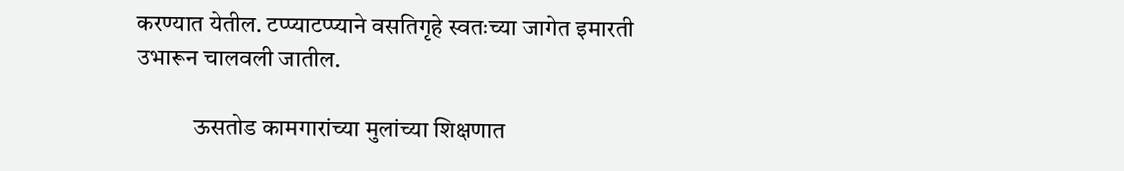करण्यात येतील. टप्प्याटप्प्याने वसतिगृहे स्वतःच्या जागेत इमारती उभारून चालवली जातील.

            ऊसतोड कामगारांच्या मुलांच्या शिक्षणात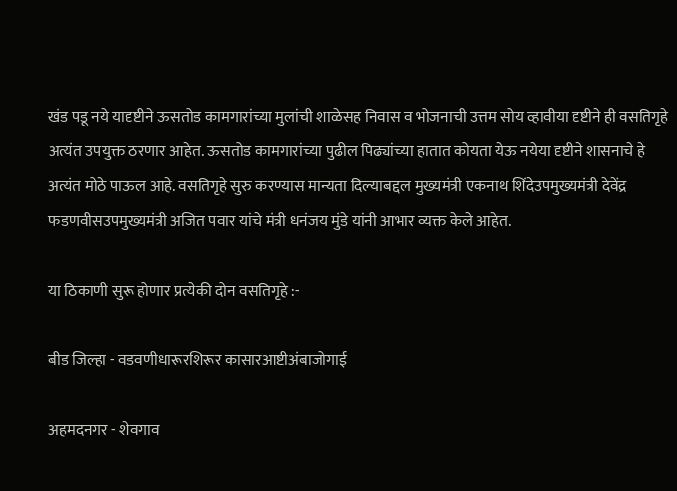खंड पडू नये यादृष्टीने ऊसतोड कामगारांच्या मुलांची शाळेसह निवास व भोजनाची उत्तम सोय व्हावीया दृष्टीने ही वसतिगृहे अत्यंत उपयुक्त ठरणार आहेत. ऊसतोड कामगारांच्या पुढील पिढ्यांच्या हातात कोयता येऊ नयेया दृष्टीने शासनाचे हे अत्यंत मोठे पाऊल आहे. वसतिगृहे सुरु करण्यास मान्यता दिल्याबद्दल मुख्यमंत्री एकनाथ शिंदेउपमुख्यमंत्री देवेंद्र फडणवीसउपमुख्यमंत्री अजित पवार यांचे मंत्री धनंजय मुंडे यांनी आभार व्यक्त केले आहेत.

या ठिकाणी सुरू होणार प्रत्येकी दोन वसतिगृहे :-

बीड जिल्हा - वडवणीधारूरशिरूर कासारआष्टीअंबाजोगाई

अहमदनगर - शेवगाव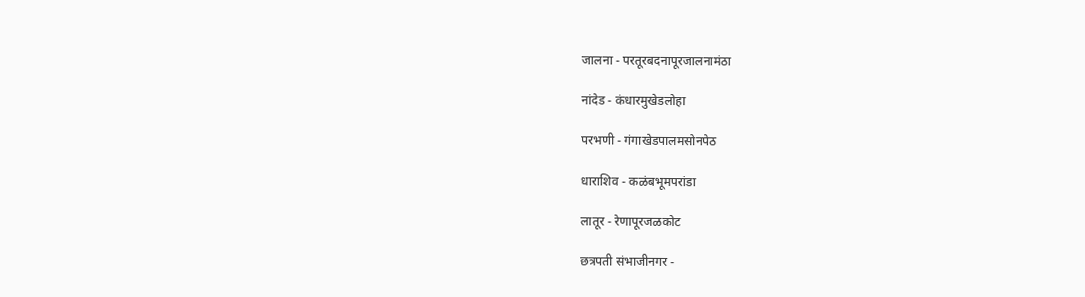जालना - परतूरबदनापूरजालनामंठा

नांदेड - कंधारमुखेडलोहा

परभणी - गंगाखेडपालमसोनपेठ

धाराशिव - कळंबभूमपरांडा

लातूर - रेणापूरजळकोट

छत्रपती संभाजीनगर -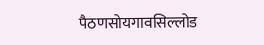पैठणसोयगावसिल्लोड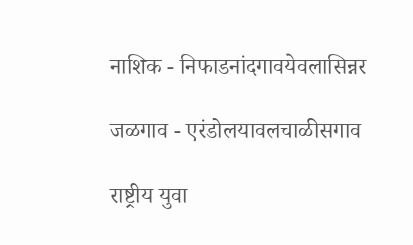नाशिक - निफाडनांदगावयेवलासिन्नर

जळगाव - एरंडोलयावलचाळीसगाव

राष्ट्रीय युवा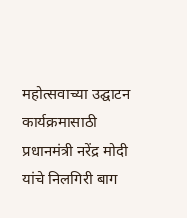महोत्सवाच्या उद्घाटन कार्यक्रमासाठी प्रधानमंत्री नरेंद्र मोदी यांचे निलगिरी बाग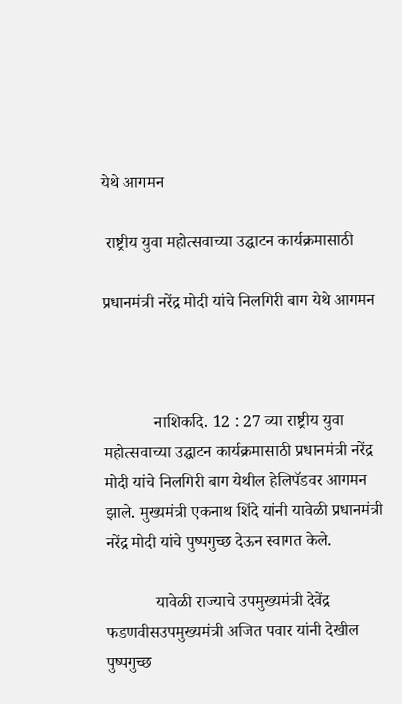येथे आगमन

 राष्ट्रीय युवा महोत्सवाच्या उद्घाटन कार्यक्रमासाठी

प्रधानमंत्री नरेंद्र मोदी यांचे निलगिरी बाग येथे आगमन



            नाशिकदि. 12 : 27 व्या राष्ट्रीय युवा महोत्सवाच्या उद्घाटन कार्यक्रमासाठी प्रधानमंत्री नरेंद्र मोदी यांचे निलगिरी बाग येथील हेलिपॅडवर आगमन झाले. मुख्यमंत्री एकनाथ शिंदे यांनी यावेळी प्रधानमंत्री नरेंद्र मोदी यांचे पुष्पगुच्छ देऊन स्वागत केले.

            यावेळी राज्याचे उपमुख्यमंत्री देवेंद्र फडणवीसउपमुख्यमंत्री अजित पवार यांनी देखील पुष्पगुच्छ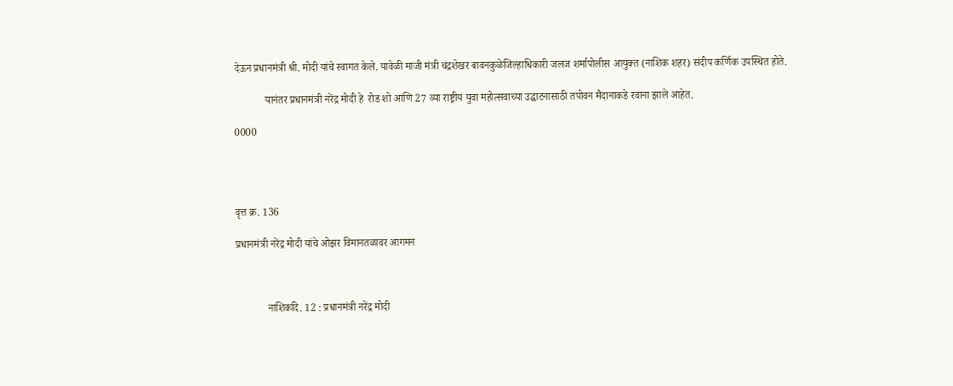देऊन प्रधानमंत्री श्री. मोदी यांचे स्वागत केले. यावेळी माजी मंत्री चंद्रशेखर बावनकुळेजिल्हाधिकारी जलज शर्मापोलीस आयुक्त (नाशिक शहर) संदीप कर्णिक उपस्थित होते.

            यानंतर प्रधानमंत्री नरेंद्र मोदी हे  रोड शो आणि 27 व्या राष्ट्रीय युवा महोत्सवाच्या उद्घाटनासाठी तपोवन मैदानाकडे रवाना झाले आहेत.

0000




वृत्त क्र. 136

प्रधानमंत्री नरेंद्र मोदी यांचे ओझर विमानतळावर आगमन



            नाशिकदि. 12 : प्रधानमंत्री नरेंद्र मोदी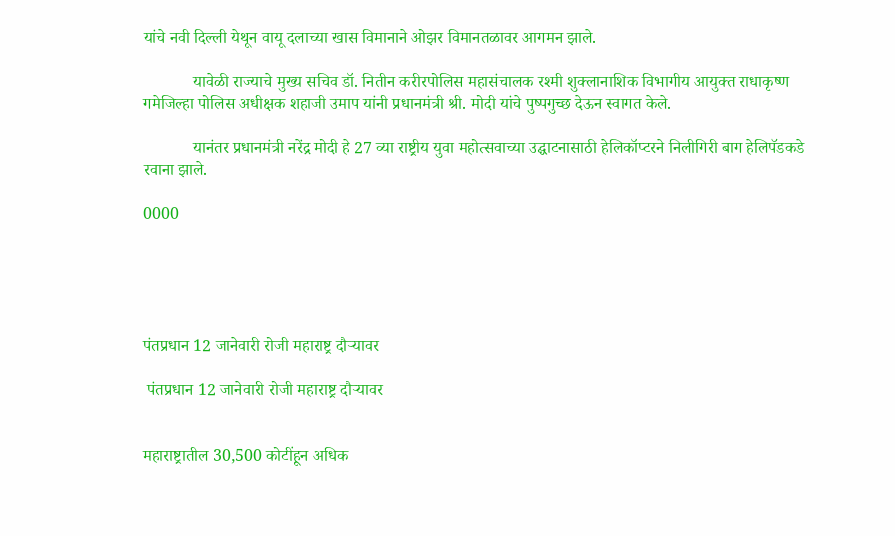यांचे नवी दिल्ली येथून वायू दलाच्या खास विमानाने ओझर विमानतळावर आगमन झाले.

            यावेळी राज्याचे मुख्य सचिव डॉ. नितीन करीरपोलिस महासंचालक रश्मी शुक्लानाशिक विभागीय आयुक्त राधाकृष्ण गमेजिल्हा पोलिस अधीक्षक शहाजी उमाप यांनी प्रधानमंत्री श्री. मोदी यांचे पुष्पगुच्छ देऊन स्वागत केले.

            यानंतर प्रधानमंत्री नरेंद्र मोदी हे 27 व्या राष्ट्रीय युवा महोत्सवाच्या उद्घाटनासाठी हेलिकॉप्टरने निलीगिरी बाग हेलिपॅडकडे रवाना झाले.

0000





पंतप्रधान 12 जानेवारी रोजी महाराष्ट्र दौऱ्यावर

 पंतप्रधान 12 जानेवारी रोजी महाराष्ट्र दौऱ्यावर


महाराष्ट्रातील 30,500 कोटींहून अधिक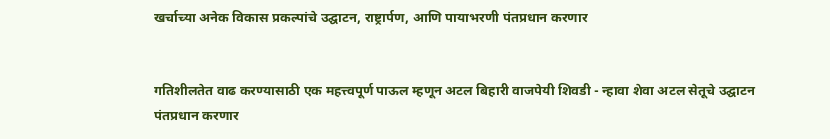खर्चाच्या अनेक विकास प्रकल्पांचे उद्घाटन, राष्ट्रार्पण, आणि पायाभरणी पंतप्रधान करणार


गतिशीलतेत वाढ करण्यासाठी एक महत्त्वपूर्ण पाऊल म्हणून अटल बिहारी वाजपेयी शिवडी - न्हावा शेवा अटल सेतूचे उद्घाटन पंतप्रधान करणार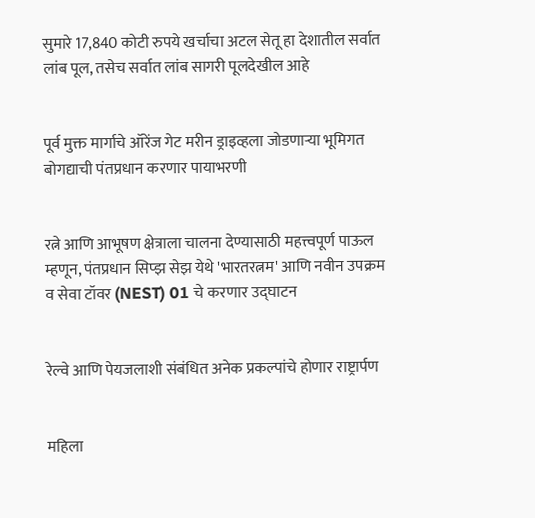सुमारे 17,840 कोटी रुपये खर्चाचा अटल सेतू हा देशातील सर्वात लांब पूल, तसेच सर्वात लांब सागरी पूलदेखील आहे


पूर्व मुक्त मार्गाचे ऑरेंज गेट मरीन ड्राइव्हला जोडणाऱ्या भूमिगत बोगद्याची पंतप्रधान करणार पायाभरणी


रत्ने आणि आभूषण क्षेत्राला चालना देण्यासाठी महत्त्वपूर्ण पाऊल म्हणून, पंतप्रधान सिप्झ सेझ येथे 'भारतरत्नम' आणि नवीन उपक्रम व सेवा टॉवर (NEST) 01 चे करणार उद्घाटन


रेल्वे आणि पेयजलाशी संबंधित अनेक प्रकल्पांचे होणार राष्ट्रार्पण


महिला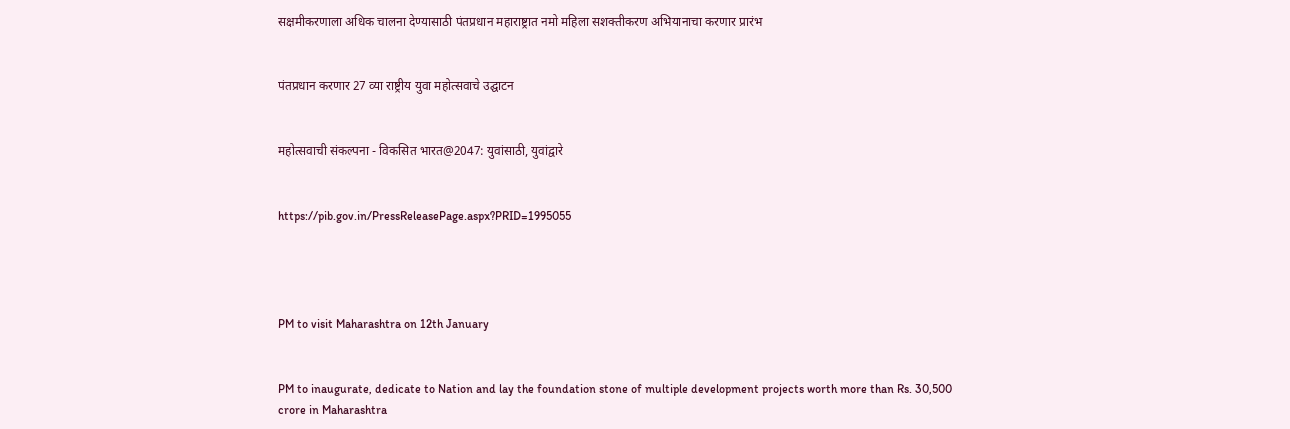सक्षमीकरणाला अधिक चालना देण्यासाठी पंतप्रधान महाराष्ट्रात नमो महिला सशक्तीकरण अभियानाचा करणार प्रारंभ


पंतप्रधान करणार 27 व्या राष्ट्रीय युवा महोत्सवाचे उद्घाटन


महोत्सवाची संकल्पना - विकसित भारत@2047: युवांसाठी, युवांद्वारे


https://pib.gov.in/PressReleasePage.aspx?PRID=1995055




PM to visit Maharashtra on 12th January


PM to inaugurate, dedicate to Nation and lay the foundation stone of multiple development projects worth more than Rs. 30,500 crore in Maharashtra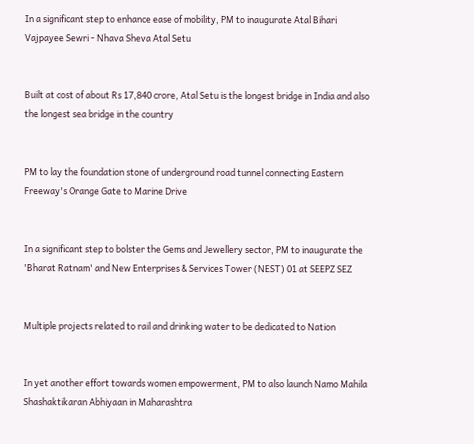In a significant step to enhance ease of mobility, PM to inaugurate Atal Bihari Vajpayee Sewri - Nhava Sheva Atal Setu


Built at cost of about Rs 17,840 crore, Atal Setu is the longest bridge in India and also the longest sea bridge in the country


PM to lay the foundation stone of underground road tunnel connecting Eastern Freeway's Orange Gate to Marine Drive


In a significant step to bolster the Gems and Jewellery sector, PM to inaugurate the 'Bharat Ratnam' and New Enterprises & Services Tower (NEST) 01 at SEEPZ SEZ


Multiple projects related to rail and drinking water to be dedicated to Nation


In yet another effort towards women empowerment, PM to also launch Namo Mahila Shashaktikaran Abhiyaan in Maharashtra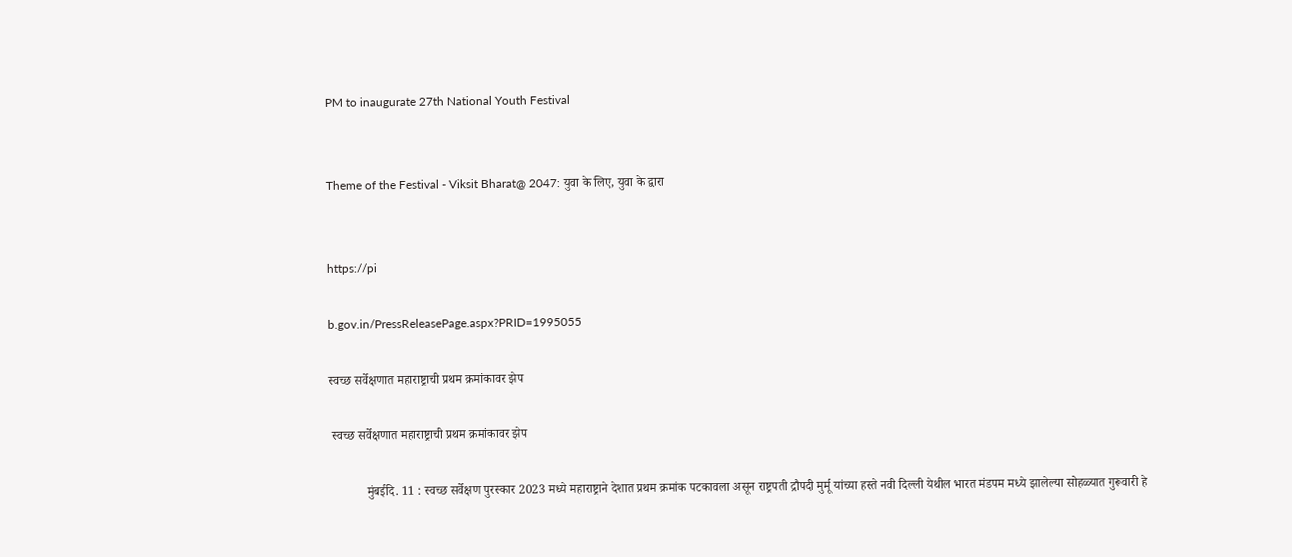PM to inaugurate 27th National Youth Festival


Theme of the Festival - Viksit Bharat@ 2047: युवा के लिए, युवा के द्वारा


https://pi

b.gov.in/PressReleasePage.aspx?PRID=1995055

स्वच्छ सर्वेक्षणात महाराष्ट्राची प्रथम क्रमांकावर झेप

 स्वच्छ सर्वेक्षणात महाराष्ट्राची प्रथम क्रमांकावर झेप

            मुंबईदि. 11 : स्वच्छ सर्वेक्षण पुरस्कार 2023 मध्ये महाराष्ट्राने देशात प्रथम क्रमांक पटकावला असून राष्ट्रपती द्रौपदी मुर्मू यांच्या हस्ते नवी दिल्ली येथील भारत मंडपम मध्ये झालेल्या सोहळ्यात गुरूवारी हे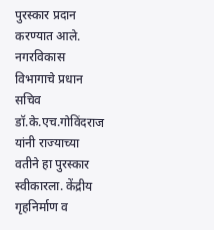पुरस्कार प्रदान करण्यात आले. नगरविकास विभागाचे प्रधान सचिव डॉ.के.एच.गोविंदराज यांनी राज्याच्या वतीने हा पुरस्कार स्वीकारला. केंद्रीय गृहनिर्माण व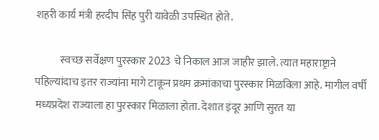शहरी कार्य मंत्री हरदीप सिंह पुरी यावेळी उपस्थित होते.

            स्वच्छ सर्वेक्षण पुरस्कार 2023 चे निकाल आज जाहीर झाले. त्यात महाराष्ट्राने पहिल्यांदाच इतर राज्यांना मागे टाकून प्रथम क्रमांकाचा पुरस्कार मिळविला आहे. मागील वर्षी मध्यप्रदेश राज्याला हा पुरस्कार मिळाला होता. देशात इंदूर आणि सुरत या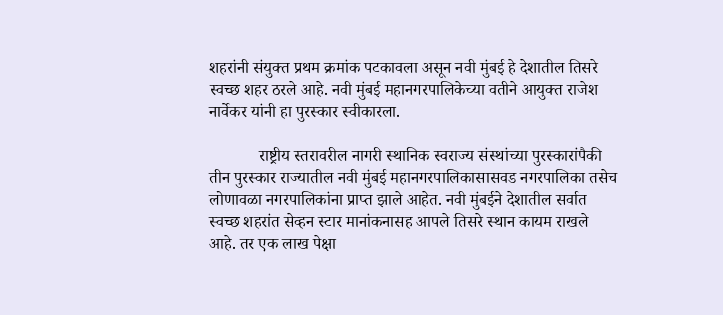शहरांनी संयुक्त प्रथम क्रमांक पटकावला असून नवी मुंबई हे देशातील तिसरे स्वच्छ शहर ठरले आहे. नवी मुंबई महानगरपालिकेच्या वतीने आयुक्त राजेश नार्वेकर यांनी हा पुरस्कार स्वीकारला.

            राष्ट्रीय स्तरावरील नागरी स्थानिक स्वराज्य संस्थांच्या पुरस्कारांपैकी तीन पुरस्कार राज्यातील नवी मुंबई महानगरपालिकासासवड नगरपालिका तसेच लोणावळा नगरपालिकांना प्राप्त झाले आहेत. नवी मुंबईने देशातील सर्वात स्वच्छ शहरांत सेव्हन स्टार मानांकनासह आपले तिसरे स्थान कायम राखले आहे. तर एक लाख पेक्षा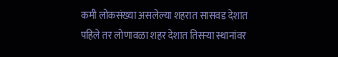कमी लोकसंख्या असलेल्या शहरात सासवड देशात पहिले तर लोणावळा शहर देशात तिसऱ्या स्थानांवर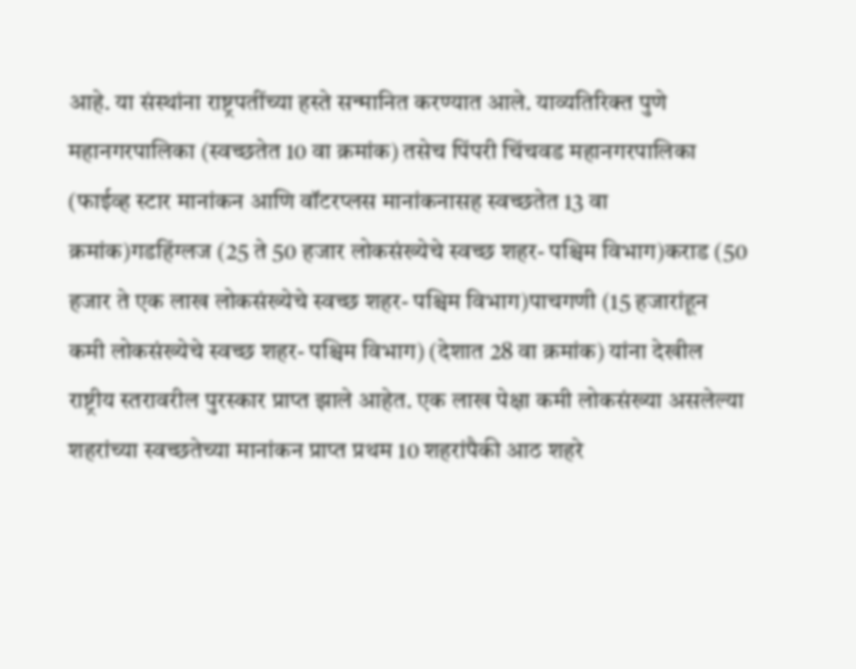आहे. या संस्थांना राष्ट्रपतींच्या हस्ते सन्मानित करण्यात आले. याव्यतिरिक्त पुणे महानगरपालिका (स्वच्छतेत 10 वा क्रमांक) तसेच पिंपरी चिंचवड महानगरपालिका (फाईव्ह स्टार मानांकन आणि वॉटरप्लस मानांकनासह स्वच्छतेत 13 वा क्रमांक)गडहिंग्लज (25 ते 50 हजार लोकसंख्येचे स्वच्छ शहर- पश्चिम विभाग)कराड (50 हजार ते एक लाख लोकसंख्येचे स्वच्छ शहर- पश्चिम विभाग)पाचगणी (15 हजारांहून कमी लोकसंख्येचे स्वच्छ शहर- पश्चिम विभाग) (देशात 28 वा क्रमांक) यांना देखील राष्ट्रीय स्तरावरील पुरस्कार प्राप्त झाले आहेत. एक लाख पेक्षा कमी लोकसंख्या असलेल्या शहरांच्या स्वच्छतेच्या मानांकन प्राप्त प्रथम 10 शहरांपैकी आठ शहरे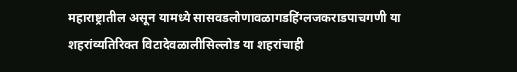महाराष्ट्रातील असून यामध्ये सासवडलोणावळागडहिंग्लजकराडपाचगणी या शहरांव्यतिरिक्त विटादेवळालीसिल्लोड या शहरांचाही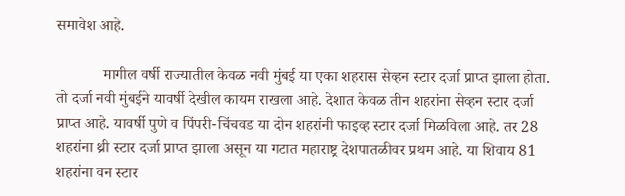समावेश आहे.

            मागील वर्षी राज्यातील केवळ नवी मुंबई या एका शहरास सेव्हन स्टार दर्जा प्राप्त झाला होता. तो दर्जा नवी मुंबईने यावर्षी देखील कायम राखला आहे. देशात केवळ तीन शहरांना सेव्हन स्टार दर्जा प्राप्त आहे. यावर्षी पुणे व पिंपरी-चिंचवड या दोन शहरांनी फाइव्ह स्टार दर्जा मिळविला आहे. तर 28 शहरांना थ्री स्टार दर्जा प्राप्त झाला असून या गटात महाराष्ट्र देशपातळीवर प्रथम आहे. या शिवाय 81 शहरांना वन स्टार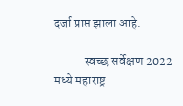दर्जा प्राप्त झाला आहे.

            स्वच्छ सर्वेक्षण 2022 मध्ये महाराष्ट्र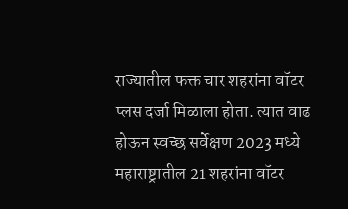राज्यातील फक्त चार शहरांना वॉटर प्लस दर्जा मिळाला होता. त्यात वाढ होऊन स्वच्छ सर्वेक्षण 2023 मध्ये महाराष्ट्रातील 21 शहरांना वॉटर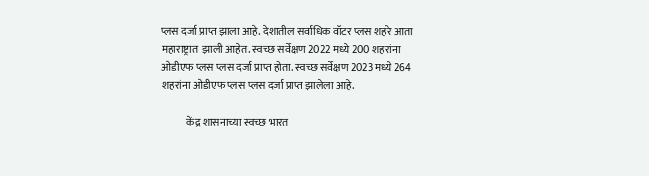प्लस दर्जा प्राप्त झाला आहे. देशातील सर्वाधिक वॉटर प्लस शहरे आता महाराष्ट्रात  झाली आहेत. स्वच्छ सर्वेक्षण 2022 मध्ये 200 शहरांना ओडीएफ प्लस प्लस दर्जा प्राप्त होता. स्वच्छ सर्वेक्षण 2023 मध्ये 264 शहरांना ओडीएफ प्लस प्लस दर्जा प्राप्त झालेला आहे.

            केंद्र शासनाच्या स्वच्छ भारत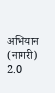अभियान (नागरी) 2.0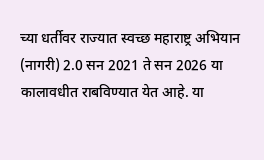च्या धर्तीवर राज्यात स्वच्छ महाराष्ट्र अभियान (नागरी) 2.0 सन 2021 ते सन 2026 या कालावधीत राबविण्यात येत आहे. या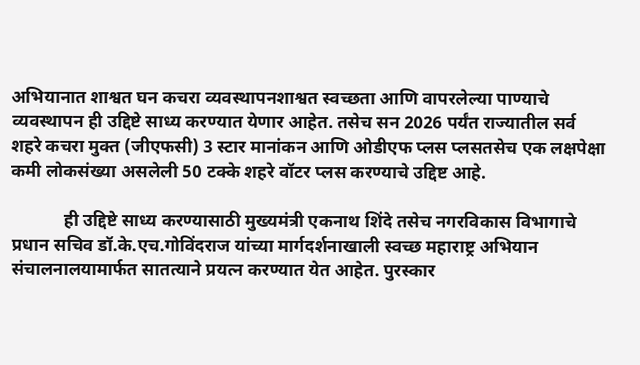अभियानात शाश्वत घन कचरा व्यवस्थापनशाश्वत स्वच्छता आणि वापरलेल्या पाण्याचे व्यवस्थापन ही उद्दिष्टे साध्य करण्यात येणार आहेत. तसेच सन 2026 पर्यंत राज्यातील सर्व शहरे कचरा मुक्त (जीएफसी) 3 स्टार मानांकन आणि ओडीएफ प्लस प्लसतसेच एक लक्षपेक्षा कमी लोकसंख्या असलेली 50 टक्के शहरे वॉटर प्लस करण्याचे उद्दिष्ट आहे.

            ही उद्दिष्टे साध्य करण्यासाठी मुख्यमंत्री एकनाथ शिंदे तसेच नगरविकास विभागाचे प्रधान सचिव डॉ.के.एच.गोविंदराज यांच्या मार्गदर्शनाखाली स्वच्छ महाराष्ट्र अभियान संचालनालयामार्फत सातत्याने प्रयत्न करण्यात येत आहेत. पुरस्कार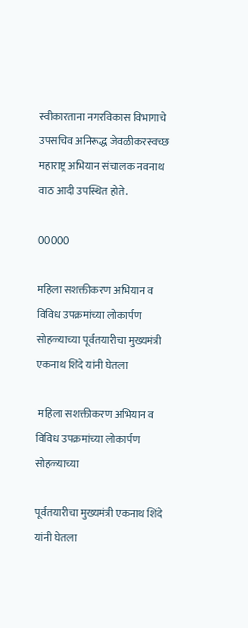स्वीकारताना नगरविकास विभागाचे उपसचिव अनिरूद्ध जेवळीकरस्वच्छ महाराष्ट्र अभियान संचालक नवनाथ वाठ आदी उपस्थित होते.

00000

महिला सशक्तीकरण अभियान व विविध उपक्रमांच्या लोकार्पण सोहळ्याच्या पूर्वतयारीचा मुख्यमंत्री एकनाथ शिंदे यांनी घेतला

 महिला सशक्तीकरण अभियान व विविध उपक्रमांच्या लोकार्पण सोहळ्याच्या

पूर्वतयारीचा मुख्यमंत्री एकनाथ शिंदे यांनी घेतला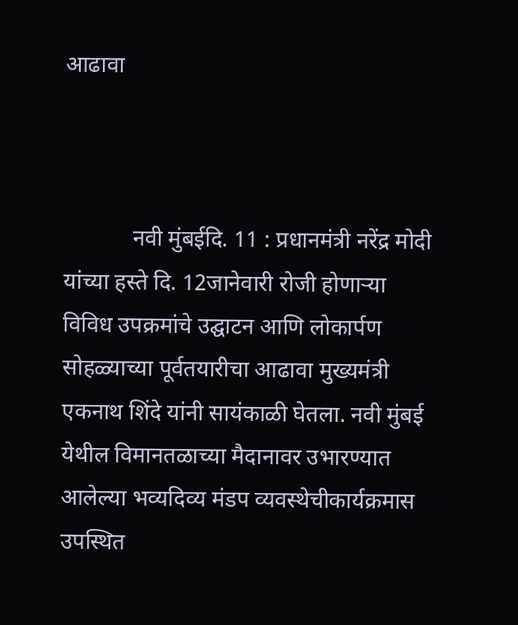आढावा



            नवी मुंबईदि. 11 : प्रधानमंत्री नरेंद्र मोदी यांच्या हस्ते दि. 12जानेवारी रोजी होणाऱ्या विविध उपक्रमांचे उद्घाटन आणि लोकार्पण सोहळ्याच्या पूर्वतयारीचा आढावा मुख्यमंत्री एकनाथ शिंदे यांनी सायंकाळी घेतला. नवी मुंबई येथील विमानतळाच्या मैदानावर उभारण्यात आलेल्या भव्यदिव्य मंडप व्यवस्थेचीकार्यक्रमास उपस्थित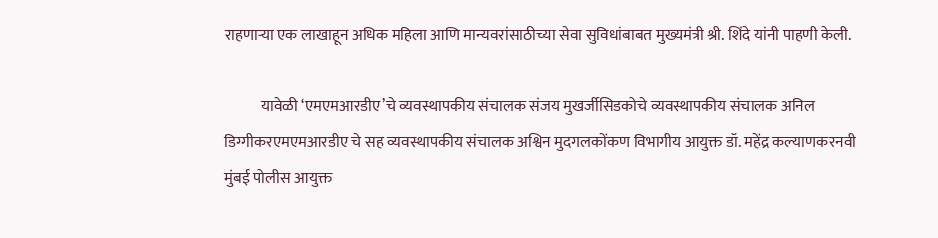राहणाऱ्या एक लाखाहून अधिक महिला आणि मान्यवरांसाठीच्या सेवा सुविधांबाबत मुख्यमंत्री श्री. शिंदे यांनी पाहणी केली.

            यावेळी ‘एमएमआरडीए’चे व्यवस्थापकीय संचालक संजय मुखर्जीसिडकोचे व्यवस्थापकीय संचालक अनिल डिग्गीकरएमएमआरडीए चे सह व्यवस्थापकीय संचालक अश्विन मुदगलकोंकण विभागीय आयुक्त डॉ. महेंद्र कल्याणकरनवी मुंबई पोलीस आयुक्त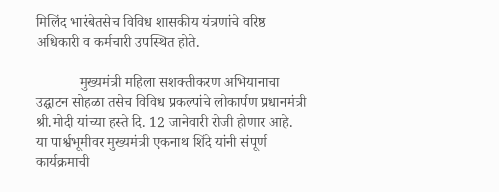मिलिंद भारंबेतसेच विविध शासकीय यंत्रणांचे वरिष्ठ अधिकारी व कर्मचारी उपस्थित होते.

            मुख्यमंत्री महिला सशक्तीकरण अभियानाचा उद्घाटन सोहळा तसेच विविध प्रकल्पांचे लोकार्पण प्रधानमंत्री श्री.मोदी यांच्या हस्ते दि. 12 जानेवारी रोजी होणार आहे. या पार्श्वभूमीवर मुख्यमंत्री एकनाथ शिंदे यांनी संपूर्ण कार्यक्रमाची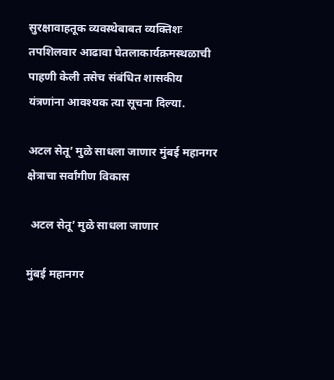सुरक्षावाहतूक व्यवस्थेबाबत व्यक्तिशः तपशिलवार आढावा घेतलाकार्यक्रमस्थळाची पाहणी केली तसेच संबंधित शासकीय  यंत्रणांना आवश्यक त्या सूचना दिल्या.

अटल सेतू’ मुळे साधला जाणार मुंबई महानगर क्षेत्राचा सर्वांगीण विकास

 अटल सेतू’ मुळे साधला जाणार

मुंबई महानगर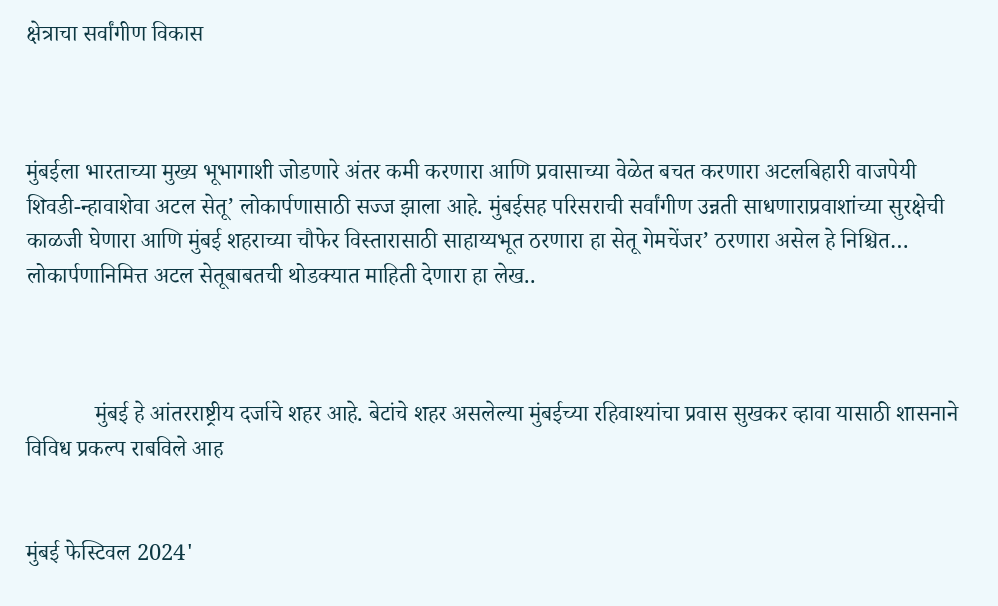क्षेत्राचा सर्वांगीण विकास



मुंबईला भारताच्या मुख्य भूभागाशी जोडणारे अंतर कमी करणारा आणि प्रवासाच्या वेळेत बचत करणारा अटलबिहारी वाजपेयी शिवडी-न्हावाशेवा अटल सेतू’ लोकार्पणासाठी सज्ज झाला आहे. मुंबईसह परिसराची सर्वांगीण उन्नती साधणाराप्रवाशांच्या सुरक्षेची काळजी घेणारा आणि मुंबई शहराच्या चौफेर विस्तारासाठी साहाय्यभूत ठरणारा हा सेतू गेमचेंजर’ ठरणारा असेल हे निश्चित… लोकार्पणानिमित्त अटल सेतूबाबतची थोडक्यात माहिती देणारा हा लेख..



            मुंबई हे आंतरराष्ट्रीय दर्जाचे शहर आहे. बेटांचे शहर असलेल्या मुंबईच्या रहिवाश्यांचा प्रवास सुखकर व्हावा यासाठी शासनाने विविध प्रकल्प राबविले आह


मुंबई फेस्टिवल 2024'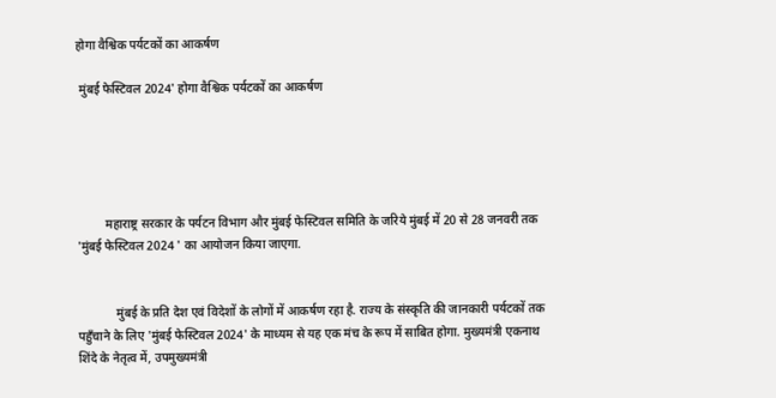होगा वैश्विक पर्यटकों का आकर्षण

 मुंबई फेस्टिवल 2024' होगा वैश्विक पर्यटकों का आकर्षण





         महाराष्ट्र सरकार के पर्यटन विभाग और मुंबई फेस्टिवल समिति के जरिये मुंबई में 20 से 28 जनवरी तक 'मुंबई फेस्टिवल 2024 ' का आयोजन किया जाएगा.


            मुंबई के प्रति देश एवं विदेशों के लोगों में आकर्षण रहा है. राज्य के संस्कृति की जानकारी पर्यटकों तक पहुँचाने के लिए 'मुंबई फेस्टिवल 2024' के माध्यम से यह एक मंच के रूप में साबित होगा. मुख्यमंत्री एकनाथ शिंदे के नेतृत्व में, उपमुख्यमंत्री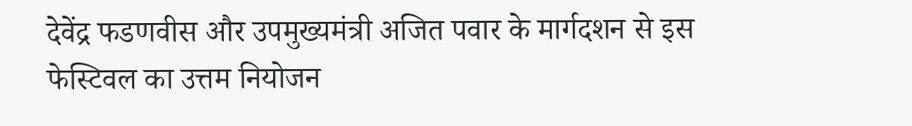देवेंद्र फडणवीस और उपमुख्यमंत्री अजित पवार के मार्गदशन से इस फेस्टिवल का उत्तम नियोजन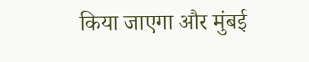किया जाएगा और मुंबई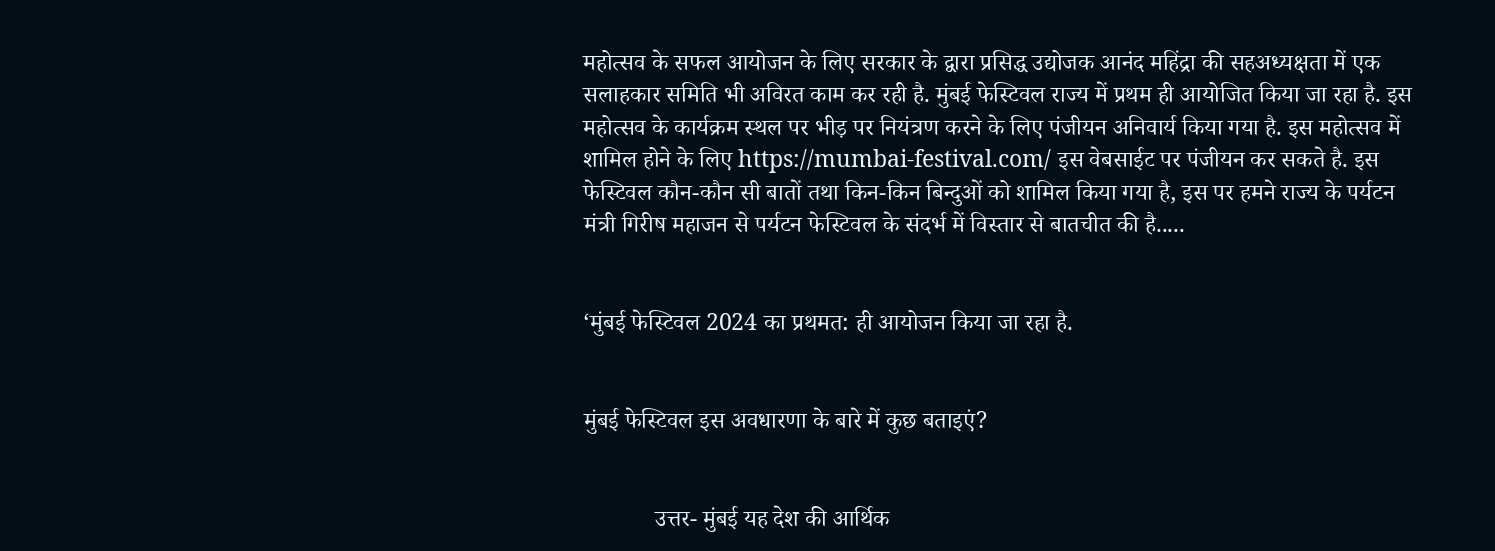महोत्सव के सफल आयोजन के लिए सरकार के द्वारा प्रसिद्ध उद्योजक आनंद महिंद्रा की सहअध्यक्षता में एक सलाहकार समिति भी अविरत काम कर रही है. मुंबई फेस्टिवल राज्य में प्रथम ही आयोजित किया जा रहा है. इस महोत्सव के कार्यक्रम स्थल पर भीड़ पर नियंत्रण करने के लिए पंजीयन अनिवार्य किया गया है. इस महोत्सव में शामिल होने के लिए https://mumbai-festival.com/ इस वेबसाईट पर पंजीयन कर सकते है. इस फेस्टिवल कौन-कौन सी बातों तथा किन-किन बिन्दुओं को शामिल किया गया है, इस पर हमने राज्य के पर्यटन मंत्री गिरीष महाजन से पर्यटन फेस्टिवल के संदर्भ में विस्तार से बातचीत की है.....


‘मुंबई फेस्टिवल 2024 का प्रथमत: ही आयोजन किया जा रहा है.


मुंबई फेस्टिवल इस अवधारणा के बारे में कुछ बताइएं?


            उत्तर- मुंबई यह देश की आर्थिक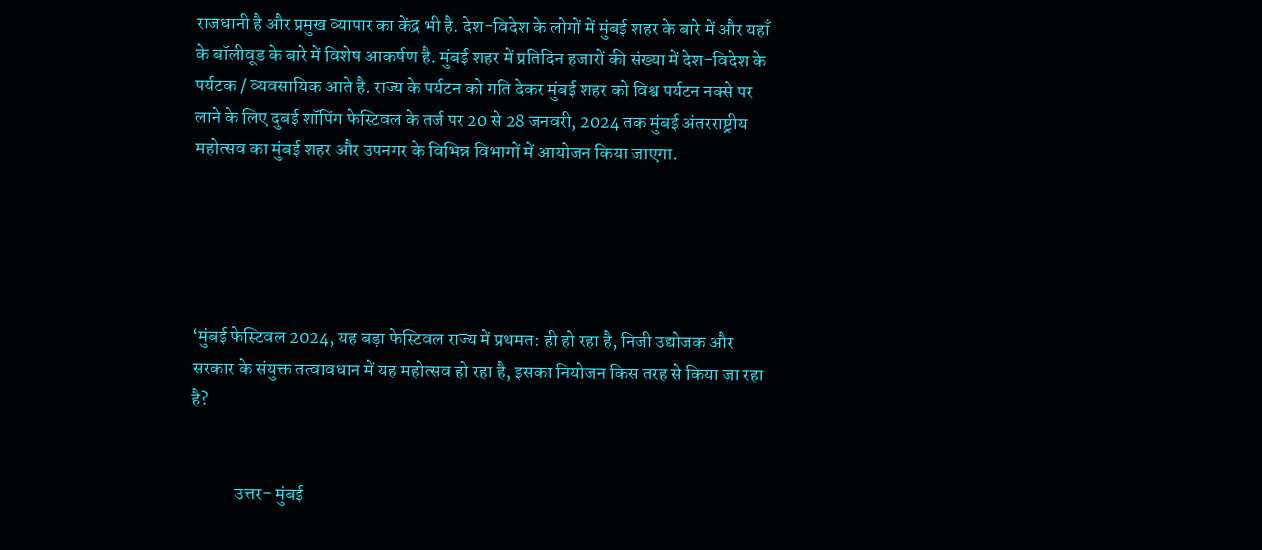राजधानी है और प्रमुख व्यापार का केंद्र भी है. देश-विदेश के लोगों में मुंबई शहर के बारे में और यहाँ के बॉलीवूड के बारे में विशेष आकर्षण है. मुंबई शहर में प्रतिदिन हजारों की संख्या में देश-विदेश के पर्यटक / व्यवसायिक आते है. राज्य के पर्यटन को गति देकर मुंबई शहर को विश्व पर्यटन नक्से पर लाने के लिए दुबई शॉपिंग फेस्टिवल के तर्ज पर 20 से 28 जनवरी, 2024 तक मुंबई अंतरराष्ट्रीय महोत्सव का मुंबई शहर और उपनगर के विभिन्न विभागों में आयोजन किया जाएगा.





‘मुंबई फेस्टिवल 2024, यह बड़ा फेस्टिवल राज्य में प्रथमत: ही हो रहा है, निजी उद्योजक और सरकार के संयुक्त तत्वावधान में यह महोत्सव हो रहा है, इसका नियोजन किस तरह से किया जा रहा है?


            उत्तर- मुंबई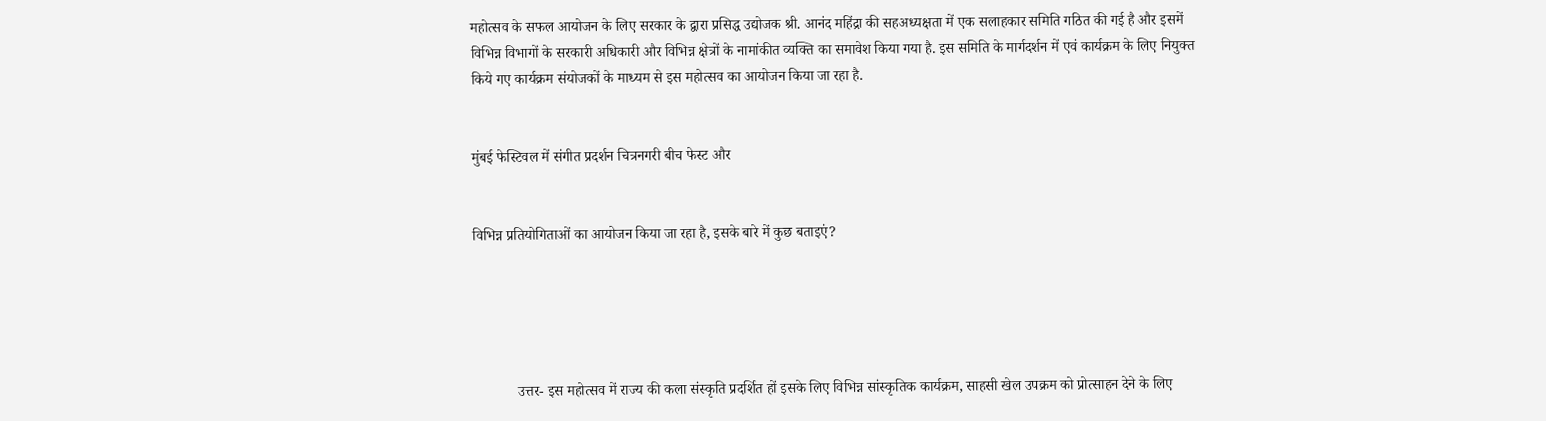महोत्सव के सफल आयोजन के लिए सरकार के द्वारा प्रसिद्ध उद्योजक श्री. आनंद महिंद्रा की सहअध्यक्षता में एक सलाहकार समिति गठित की गई है और इसमें विभिन्न विभागों के सरकारी अधिकारी और विभिन्न क्षेत्रों के नामांकीत व्यक्ति का समावेश किया गया है. इस समिति के मार्गदर्शन में एवं कार्यक्रम के लिए नियुक्त किये गए कार्यक्रम संयोजकों के माध्यम से इस महोत्सव का आयोजन किया जा रहा है.


मुंबई फेस्टिवल में संगीत प्रदर्शन चित्रनगरी बीच फेस्ट और


विभिन्न प्रतियोगिताओं का आयोजन किया जा रहा है, इसके बारे में कुछ बताइएं?





            उत्तर- इस महोत्सव में राज्य की कला संस्कृति प्रदर्शित हों इसके लिए विभिन्न सांस्कृतिक कार्यक्रम, साहसी खेल उपक्रम को प्रोत्साहन देने के लिए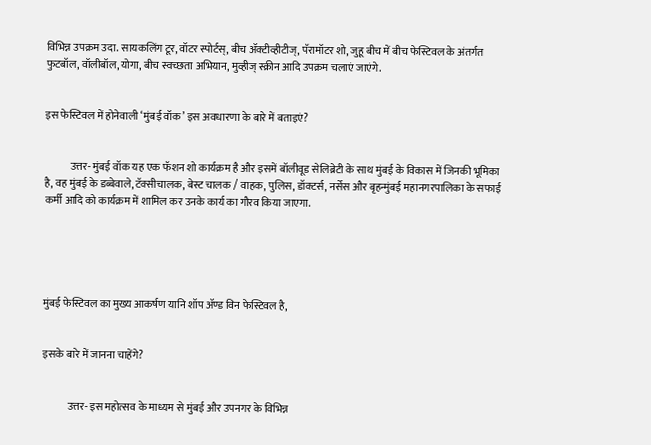विभिन्न उपक्रम उदा. सायकलिंग टूर, वॉटर स्पोर्टस्, बीच ॲक्टीव्हीटीज्, पॅरामॉटर शो, जुहू बीच में बीच फेस्टिवल के अंतर्गत फुटबॉल, वॉलीबॉल, योगा, बीच स्वच्छता अभियान, मुव्हीज् स्क्रीन आदि उपक्रम चलाएं जाएंगे.


इस फेस्टिवल में होनेवाली ‘मुंबई वॉक’ इस अवधारणा के बारे में बताइएं?


            उत्तर- मुंबई वॉक यह एक फॅशन शो कार्यक्रम है और इसमें बॉलीवूड सेलिब्रेटी के साथ मुंबई के विकास में जिनकी भूमिका है, वह मुंबई के डब्बेवाले, टॅक्सीचालक, बेस्ट चालक / वाहक, पुलिस, डॉक्टर्स, नर्सेस और बृहन्मुंबई महानगरपालिका के सफाई कर्मी आदि को कार्यक्रम में शामिल कर उनके कार्य का गौरव किया जाएगा.





मुंबई फेस्टिवल का मुख्य आकर्षण यानि शॉप ॲण्ड विन फेस्टिवल है,


इसके बारे में जानना चाहेंगे?


            उत्तर- इस महोत्सव के माध्यम से मुंबई और उपनगर के विभिन्न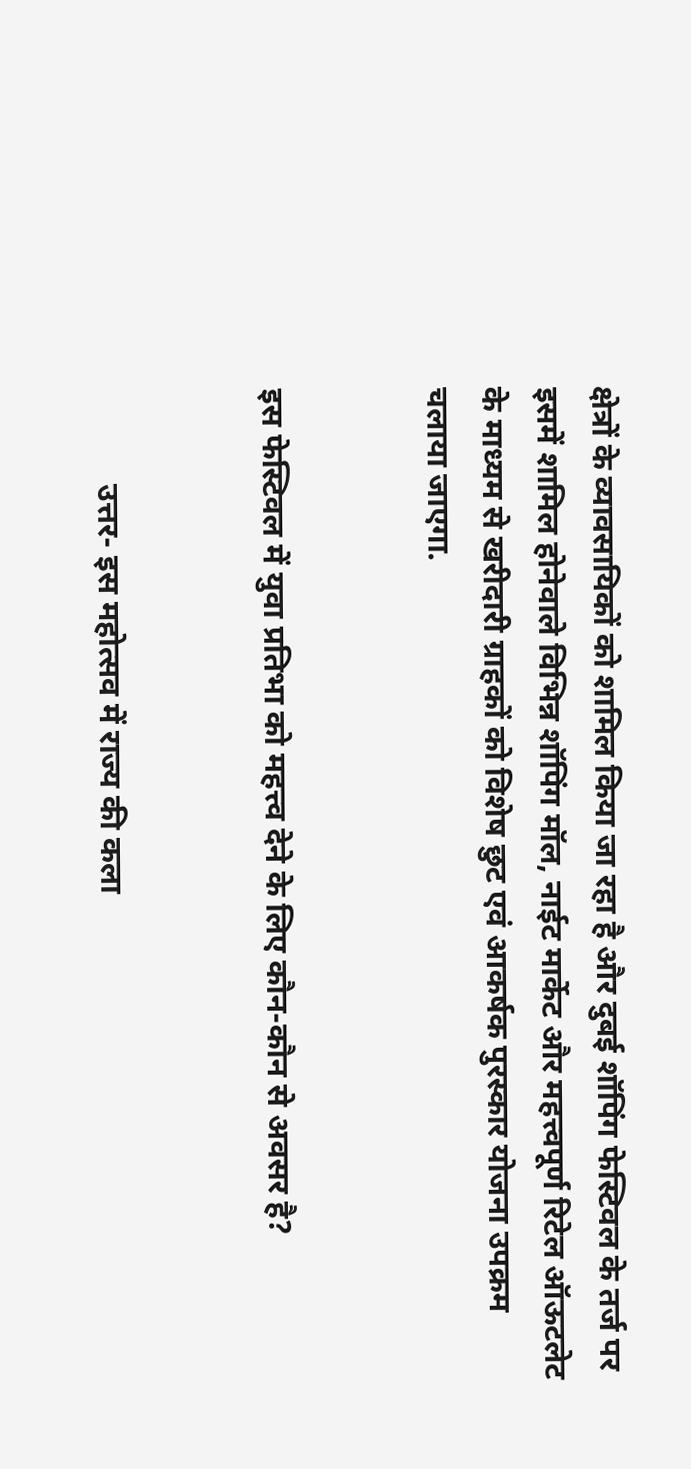क्षेत्रों के व्यावसायिकों को शामिल किया जा रहा है और दुबई शॉपिंग फेस्टिवल के तर्ज पर इसमें शामिल होनेवाले विभिन्न शॉपिंग मॉल, नाईट मार्केट और महत्त्वपूर्ण रिटेल ऑऊटलेट के माध्यम से खरीदारी ग्राहकों को विशेष छुट एवं आकर्षक पुरस्कार योजना उपक्रम चलाया जाएगा.


इस फेस्टिवल में युवा प्रतिभा को महत्त्व देने के लिए कौन-कौन से अवसर है?


            उत्तर- इस महोत्सव में राज्य की कला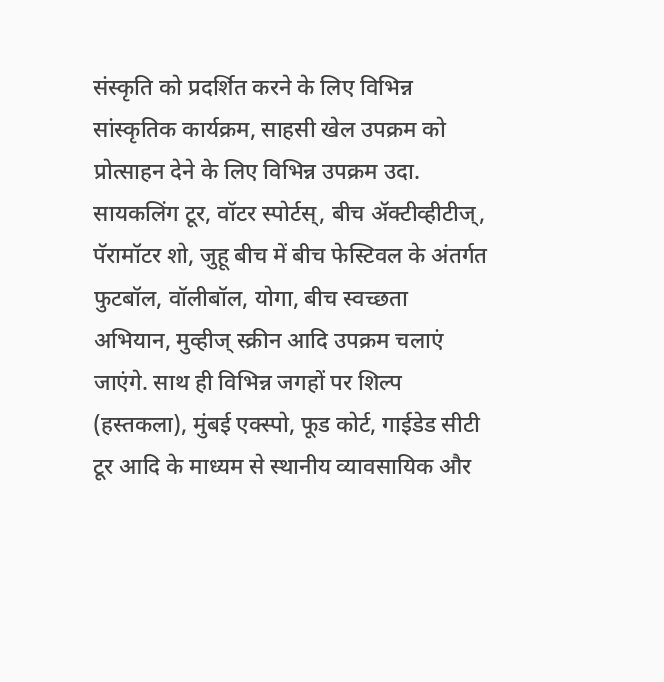संस्कृति को प्रदर्शित करने के लिए विभिन्न सांस्कृतिक कार्यक्रम, साहसी खेल उपक्रम को प्रोत्साहन देने के लिए विभिन्न उपक्रम उदा. सायकलिंग टूर, वॉटर स्पोर्टस्, बीच ॲक्टीव्हीटीज्, पॅरामॉटर शो, जुहू बीच में बीच फेस्टिवल के अंतर्गत फुटबॉल, वॉलीबॉल, योगा, बीच स्वच्छता अभियान, मुव्हीज् स्क्रीन आदि उपक्रम चलाएं जाएंगे. साथ ही विभिन्न जगहों पर शिल्प (हस्तकला), मुंबई एक्स्पो, फूड कोर्ट, गाईडेड सीटी टूर आदि के माध्यम से स्थानीय व्यावसायिक और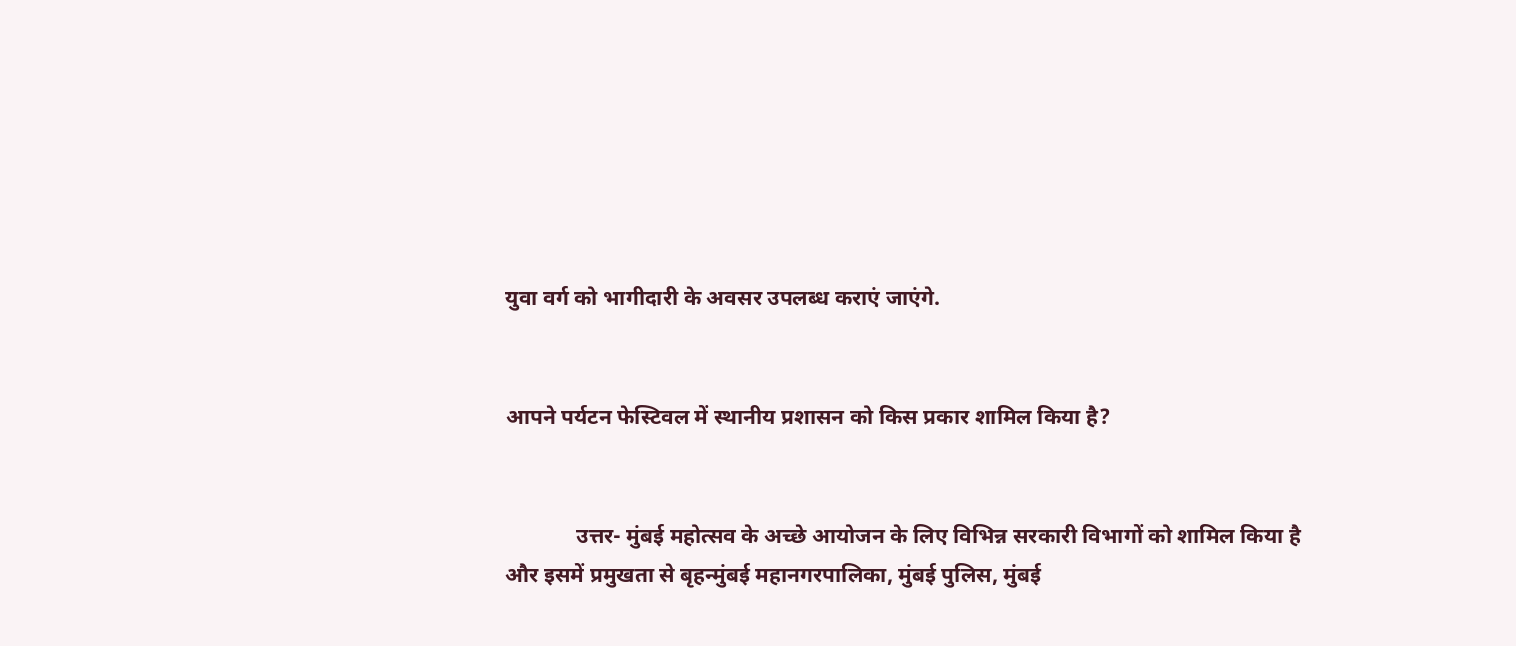युवा वर्ग को भागीदारी के अवसर उपलब्ध कराएं जाएंगे.


आपने पर्यटन फेस्टिवल में स्थानीय प्रशासन को किस प्रकार शामिल किया है?


             उत्तर- मुंबई महोत्सव के अच्छे आयोजन के लिए विभिन्न सरकारी विभागों को शामिल किया है और इसमें प्रमुखता से बृहन्मुंबई महानगरपालिका, मुंबई पुलिस, मुंबई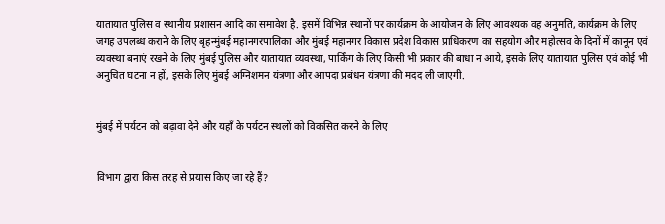यातायात पुलिस व स्थानीय प्रशासन आदि का समावेश है. इसमें विभिन्न स्थानों पर कार्यक्रम के आयोजन के लिए आवश्यक वह अनुमति, कार्यक्रम के लिए जगह उपलब्ध कराने के लिए बृहन्मुंबई महानगरपालिका और मुंबई महानगर विकास प्रदेश विकास प्राधिकरण का सहयोग और महोत्सव के दिनों में कानून एवं व्यवस्था बनाएं रखने के लिए मुंबई पुलिस और यातायात व्यवस्था, पार्किंग के लिए किसी भी प्रकार की बाधा न आये, इसके लिए यातायात पुलिस एवं कोई भी अनुचित घटना न हों, इसके लिए मुंबई अग्निशमन यंत्रणा और आपदा प्रबंधन यंत्रणा की मदद ली जाएगी.


मुंबई में पर्यटन को बढ़ावा देने और यहाँ के पर्यटन स्थलों को विकसित करने के लिए


विभाग द्वारा किस तरह से प्रयास किए जा रहे हैं?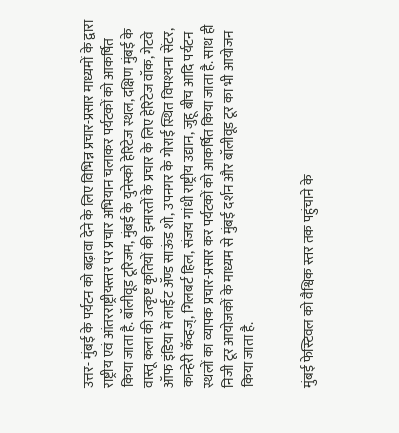उत्तर- मुंबई के पर्यटन को बढ़ावा देने के लिए विभिन्न प्रचार-प्रसार माध्यमों के द्वारा राष्ट्रीय एवं आंतरराष्ट्रीयस्तर पर प्रचार अभियान चलाकर पर्यटकों को आकर्षित किया जाता है. बॉलीवूड टूरिजम, मुंबई के युनेस्को हेरिटेज स्थल, दक्षिण मुंबई के वास्तू कला की उत्कृष्ट कृतियों की इमारतों के प्रचार के लिए हेरिटेज वॉक, गेटवे ऑफ इंडिया में लाईट ॲण्ड साऊंड शो, उपनगर के गोराई स्थित विपश्यना सेंटर, कान्हेरी कॅव्हज्, गिलबर्ट हिल, संजय गांधी राष्ट्रीय उद्यान, जुहू बीच आदि पर्यटन स्थलों का व्यापक प्रचार-प्रसार कर पर्यटकों को आकर्षित किया जाता है. साथ ही निजी टूर आयोजकों के माध्यम से मुंबई दर्शन और बॉलीवूड टूर का भी आयोजन किया जाता है.


मुंबई फेस्टिवल को वैश्विक स्तर तक पहुंचाने के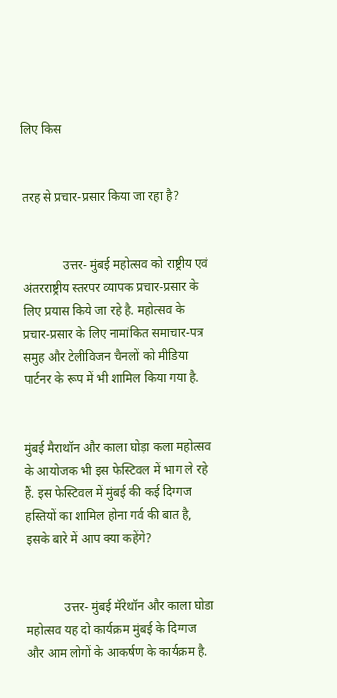लिए किस


तरह से प्रचार-प्रसार किया जा रहा है?


             उत्तर- मुंबई महोत्सव को राष्ट्रीय एवं अंतरराष्ट्रीय स्तरपर व्यापक प्रचार-प्रसार के लिए प्रयास किये जा रहे है. महोत्सव के प्रचार-प्रसार के लिए नामांकित समाचार-पत्र समुह और टेलीविजन चैनलों को मीडिया पार्टनर के रूप में भी शामिल किया गया है.


मुंबई मैराथॉन और काला घोड़ा कला महोत्सव के आयोजक भी इस फेस्टिवल में भाग ले रहे हैं. इस फेस्टिवल में मुंबई की कई दिग्गज हस्तियों का शामिल होना गर्व की बात है, इसके बारे में आप क्या कहेंगे?


            उत्तर- मुंबई मॅरेथॉन और काला घोडा महोत्सव यह दो कार्यक्रम मुंबई के दिग्गज और आम लोगों के आकर्षण के कार्यक्रम है.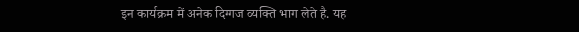इन कार्यक्रम में अनेक दिग्गज व्यक्ति भाग लेते है. यह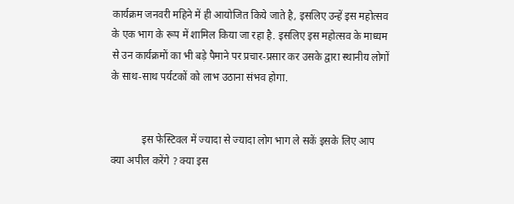कार्यक्रम जनवरी महिने में ही आयोजित किये जाते है, इसलिए उन्हें इस महोत्सव के एक भाग के रूप में शामिल किया जा रहा है. इसलिए इस महोत्सव के माध्यम से उन कार्यक्रमों का भी बड़े पैमाने पर प्रचार-प्रसार कर उसके द्वारा स्थानीय लोगों के साथ-साथ पर्यटकों को लाभ उठाना संभव होगा.


            इस फेस्टिवल में ज्यादा से ज्यादा लोग भाग ले सकें इसके लिए आप क्या अपील करेंगे ? क्या इस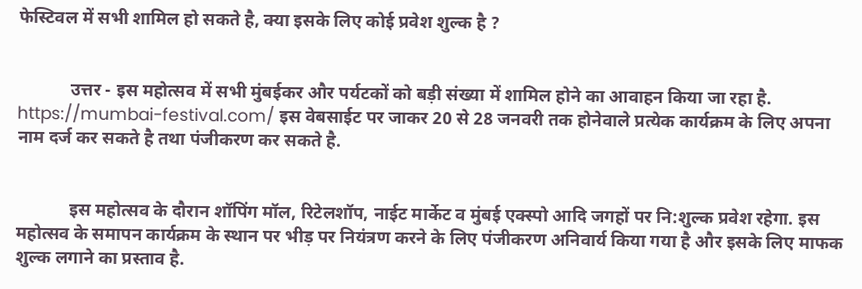फेस्टिवल में सभी शामिल हो सकते है, क्या इसके लिए कोई प्रवेश शुल्क है ?


            उत्तर - इस महोत्सव में सभी मुंबईकर और पर्यटकों को बड़ी संख्या में शामिल होने का आवाहन किया जा रहा है. https://mumbai-festival.com/ इस वेबसाईट पर जाकर 20 से 28 जनवरी तक होनेवाले प्रत्येक कार्यक्रम के लिए अपना नाम दर्ज कर सकते है तथा पंजीकरण कर सकते है.


            इस महोत्सव के दौरान शॉपिंग मॉल, रिटेलशॉप, नाईट मार्केट व मुंबई एक्स्पो आदि जगहों पर नि:शुल्क प्रवेश रहेगा. इस महोत्सव के समापन कार्यक्रम के स्थान पर भीड़ पर नियंत्रण करने के लिए पंजीकरण अनिवार्य किया गया है और इसके लिए माफक शुल्क लगाने का प्रस्ताव है.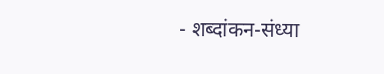- शब्दांकन-संध्या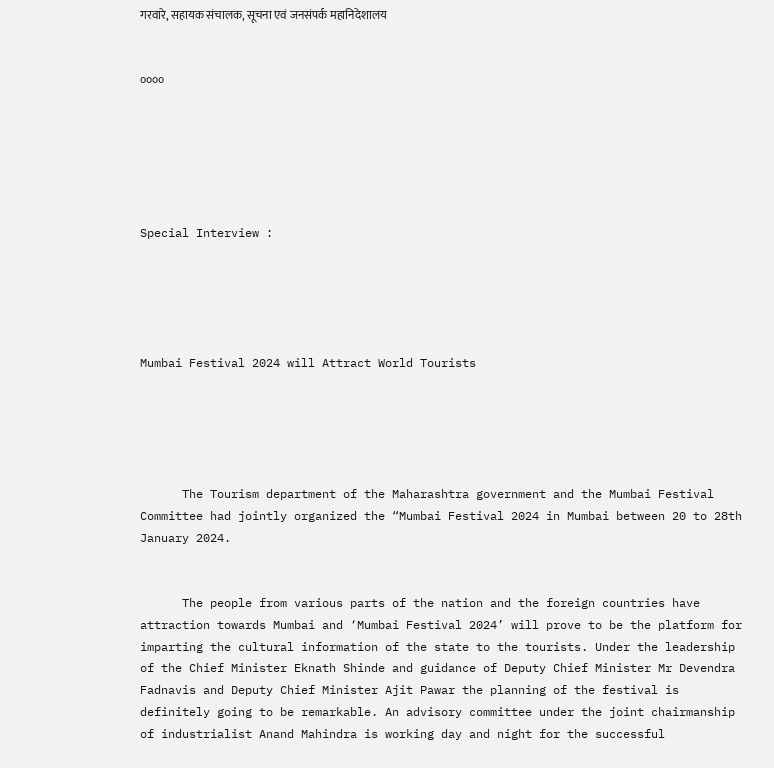गरवारे, सहायक संचालक, सूचना एवं जनसंपर्क महानिदेशालय


००००






Special Interview :





Mumbai Festival 2024 will Attract World Tourists





      The Tourism department of the Maharashtra government and the Mumbai Festival Committee had jointly organized the “Mumbai Festival 2024 in Mumbai between 20 to 28th January 2024.


      The people from various parts of the nation and the foreign countries have attraction towards Mumbai and ‘Mumbai Festival 2024’ will prove to be the platform for imparting the cultural information of the state to the tourists. Under the leadership of the Chief Minister Eknath Shinde and guidance of Deputy Chief Minister Mr Devendra Fadnavis and Deputy Chief Minister Ajit Pawar the planning of the festival is definitely going to be remarkable. An advisory committee under the joint chairmanship of industrialist Anand Mahindra is working day and night for the successful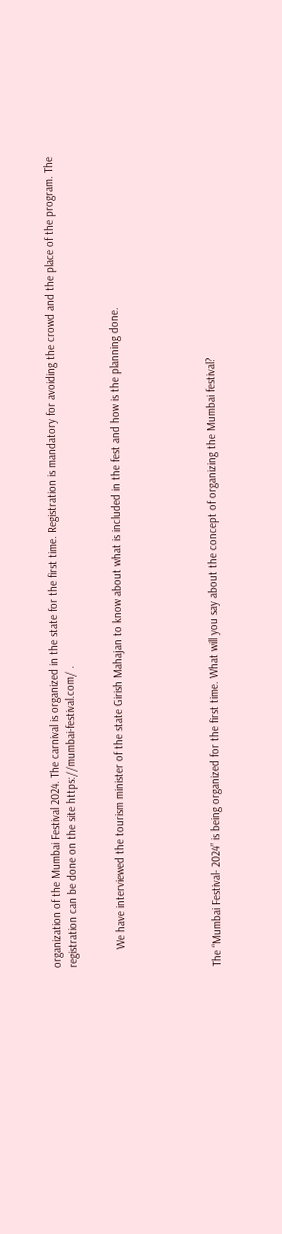organization of the Mumbai Festival 2024. The carnival is organized in the state for the first time. Registration is mandatory for avoiding the crowd and the place of the program. The registration can be done on the site https://mumbai-festival.com/ .


      We have interviewed the tourism minister of the state Girish Mahajan to know about what is included in the fest and how is the planning done.





The “Mumbai Festival- 2024” is being organized for the first time. What will you say about the concept of organizing the Mumbai festival?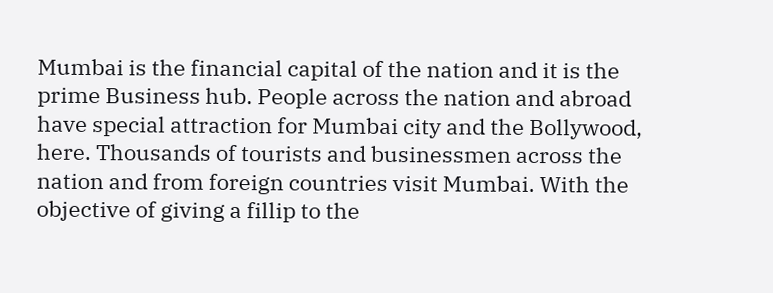Mumbai is the financial capital of the nation and it is the prime Business hub. People across the nation and abroad have special attraction for Mumbai city and the Bollywood, here. Thousands of tourists and businessmen across the nation and from foreign countries visit Mumbai. With the objective of giving a fillip to the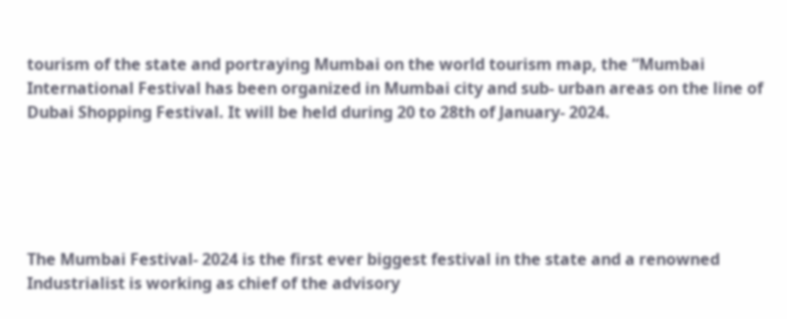tourism of the state and portraying Mumbai on the world tourism map, the “Mumbai International Festival has been organized in Mumbai city and sub- urban areas on the line of Dubai Shopping Festival. It will be held during 20 to 28th of January- 2024.





The Mumbai Festival- 2024 is the first ever biggest festival in the state and a renowned Industrialist is working as chief of the advisory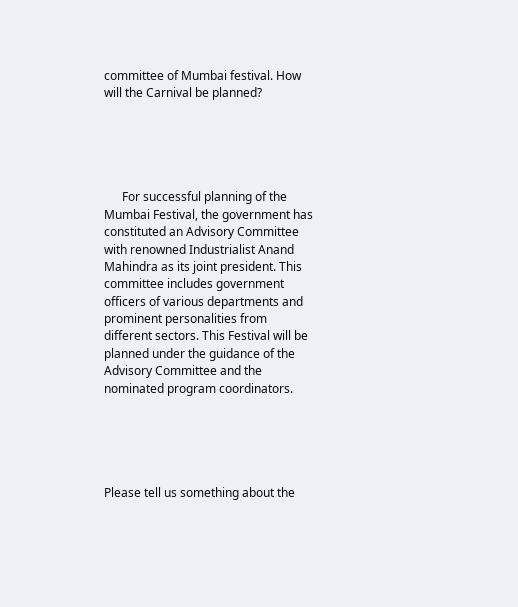committee of Mumbai festival. How will the Carnival be planned?





      For successful planning of the Mumbai Festival, the government has constituted an Advisory Committee with renowned Industrialist Anand Mahindra as its joint president. This committee includes government officers of various departments and prominent personalities from different sectors. This Festival will be planned under the guidance of the Advisory Committee and the nominated program coordinators.





Please tell us something about the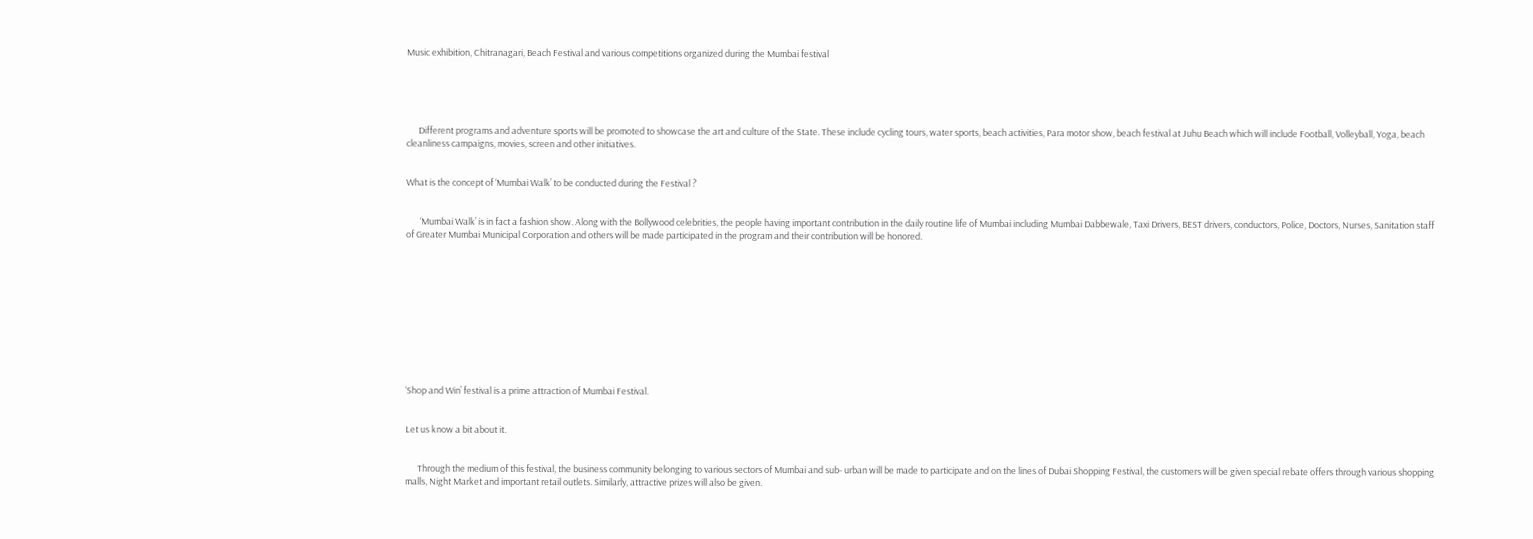Music exhibition, Chitranagari, Beach Festival and various competitions organized during the Mumbai festival





      Different programs and adventure sports will be promoted to showcase the art and culture of the State. These include cycling tours, water sports, beach activities, Para motor show, beach festival at Juhu Beach which will include Football, Volleyball, Yoga, beach cleanliness campaigns, movies, screen and other initiatives.


What is the concept of ‘Mumbai Walk’ to be conducted during the Festival ?


       ‘Mumbai Walk’ is in fact a fashion show. Along with the Bollywood celebrities, the people having important contribution in the daily routine life of Mumbai including Mumbai Dabbewale, Taxi Drivers, BEST drivers, conductors, Police, Doctors, Nurses, Sanitation staff of Greater Mumbai Municipal Corporation and others will be made participated in the program and their contribution will be honored.











‘Shop and Win’ festival is a prime attraction of Mumbai Festival.


Let us know a bit about it.


      Through the medium of this festival, the business community belonging to various sectors of Mumbai and sub- urban will be made to participate and on the lines of Dubai Shopping Festival, the customers will be given special rebate offers through various shopping malls, Night Market and important retail outlets. Similarly, attractive prizes will also be given.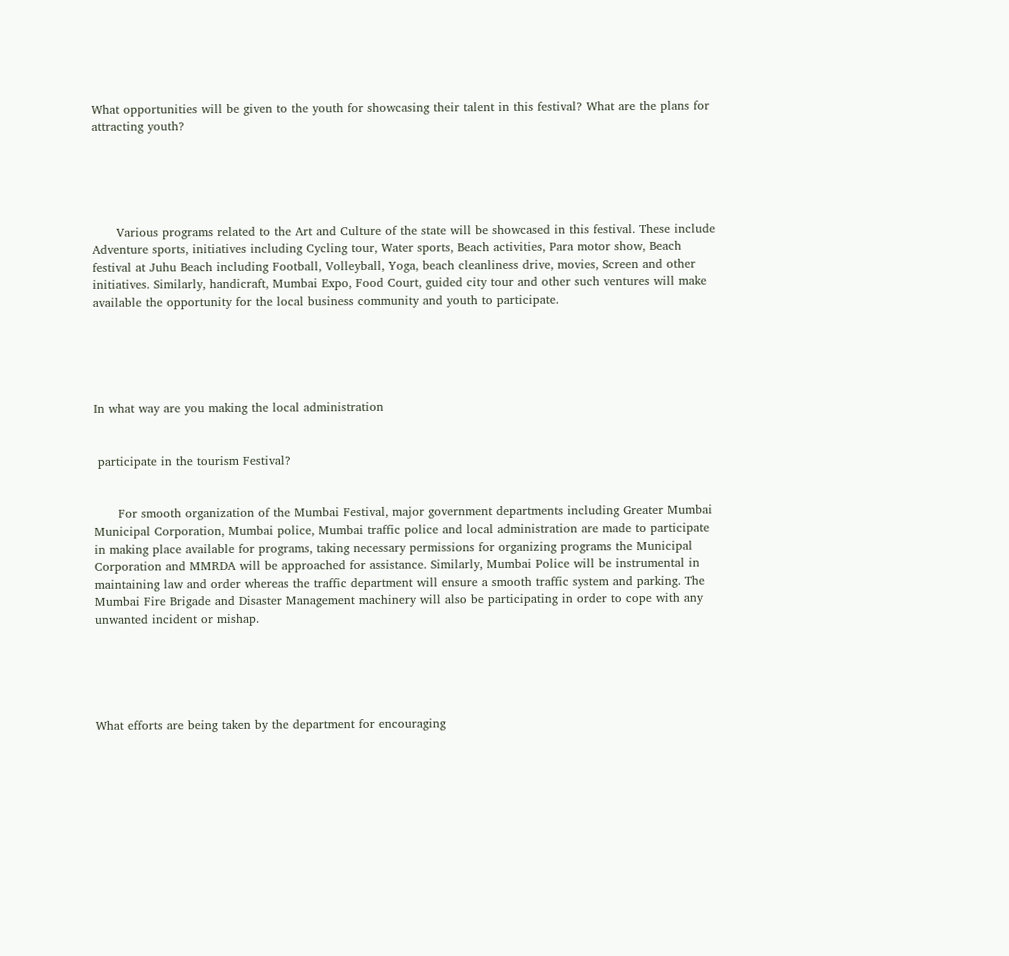What opportunities will be given to the youth for showcasing their talent in this festival? What are the plans for attracting youth?





      Various programs related to the Art and Culture of the state will be showcased in this festival. These include Adventure sports, initiatives including Cycling tour, Water sports, Beach activities, Para motor show, Beach festival at Juhu Beach including Football, Volleyball, Yoga, beach cleanliness drive, movies, Screen and other initiatives. Similarly, handicraft, Mumbai Expo, Food Court, guided city tour and other such ventures will make available the opportunity for the local business community and youth to participate.





In what way are you making the local administration


 participate in the tourism Festival?


      For smooth organization of the Mumbai Festival, major government departments including Greater Mumbai Municipal Corporation, Mumbai police, Mumbai traffic police and local administration are made to participate in making place available for programs, taking necessary permissions for organizing programs the Municipal Corporation and MMRDA will be approached for assistance. Similarly, Mumbai Police will be instrumental in maintaining law and order whereas the traffic department will ensure a smooth traffic system and parking. The Mumbai Fire Brigade and Disaster Management machinery will also be participating in order to cope with any unwanted incident or mishap.





What efforts are being taken by the department for encouraging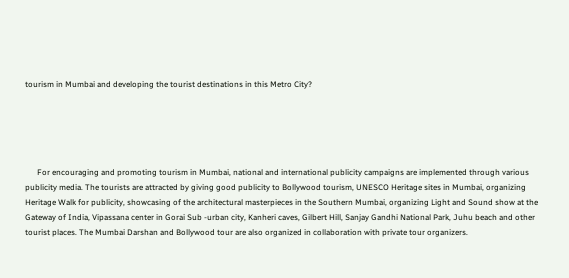tourism in Mumbai and developing the tourist destinations in this Metro City?





      For encouraging and promoting tourism in Mumbai, national and international publicity campaigns are implemented through various publicity media. The tourists are attracted by giving good publicity to Bollywood tourism, UNESCO Heritage sites in Mumbai, organizing Heritage Walk for publicity, showcasing of the architectural masterpieces in the Southern Mumbai, organizing Light and Sound show at the Gateway of India, Vipassana center in Gorai Sub -urban city, Kanheri caves, Gilbert Hill, Sanjay Gandhi National Park, Juhu beach and other tourist places. The Mumbai Darshan and Bollywood tour are also organized in collaboration with private tour organizers.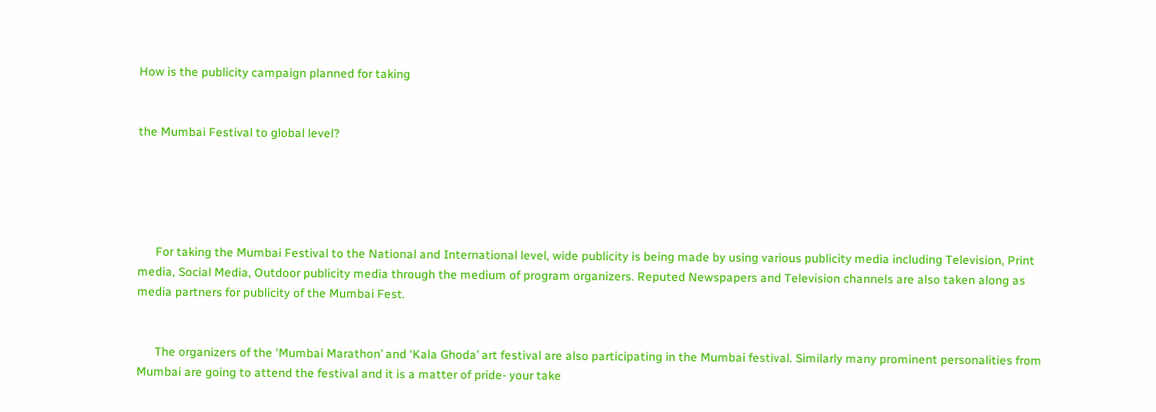How is the publicity campaign planned for taking


the Mumbai Festival to global level?





      For taking the Mumbai Festival to the National and International level, wide publicity is being made by using various publicity media including Television, Print media, Social Media, Outdoor publicity media through the medium of program organizers. Reputed Newspapers and Television channels are also taken along as media partners for publicity of the Mumbai Fest.


      The organizers of the ‘Mumbai Marathon’ and ‘Kala Ghoda’ art festival are also participating in the Mumbai festival. Similarly many prominent personalities from Mumbai are going to attend the festival and it is a matter of pride- your take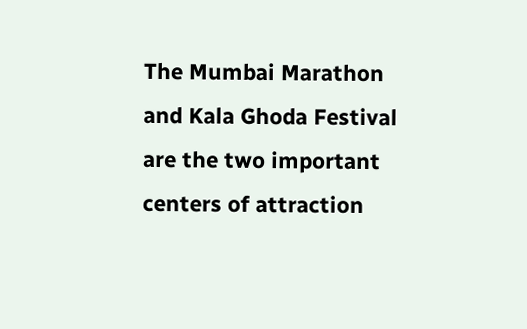The Mumbai Marathon and Kala Ghoda Festival are the two important centers of attraction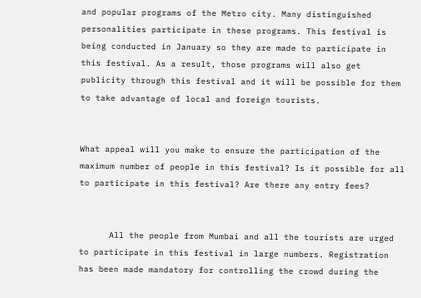and popular programs of the Metro city. Many distinguished personalities participate in these programs. This festival is being conducted in January so they are made to participate in this festival. As a result, those programs will also get publicity through this festival and it will be possible for them to take advantage of local and foreign tourists.


What appeal will you make to ensure the participation of the maximum number of people in this festival? Is it possible for all to participate in this festival? Are there any entry fees?


      All the people from Mumbai and all the tourists are urged to participate in this festival in large numbers. Registration has been made mandatory for controlling the crowd during the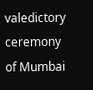valedictory ceremony of Mumbai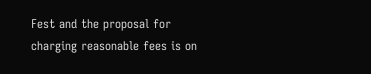Fest and the proposal for charging reasonable fees is on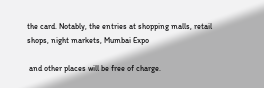the card. Notably, the entries at shopping malls, retail shops, night markets, Mumbai Expo

 and other places will be free of charge.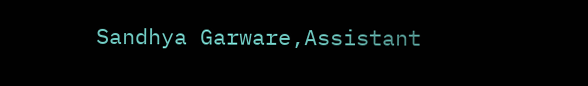Sandhya Garware,Assistant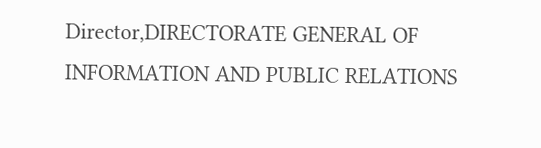Director,DIRECTORATE GENERAL OF INFORMATION AND PUBLIC RELATIONS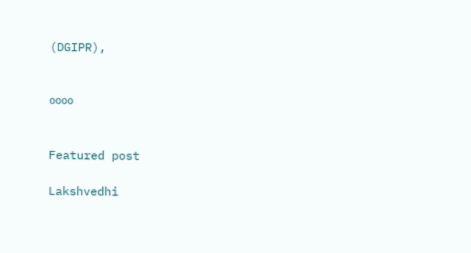(DGIPR),


००००


Featured post

Lakshvedhi